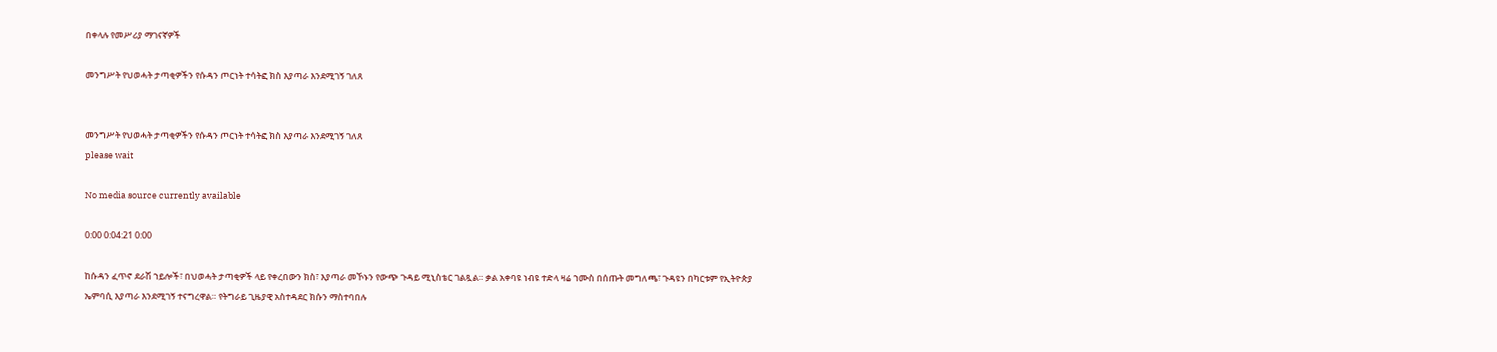በቀላሉ የመሥሪያ ማገናኛዎች

መንግሥት የህወሓት ታጣቂዎችን የሱዳን ጦርነት ተሳትፎ ክስ እያጣራ እንደሚገኝ ገለጸ


መንግሥት የህወሓት ታጣቂዎችን የሱዳን ጦርነት ተሳትፎ ክስ እያጣራ እንደሚገኝ ገለጸ
please wait

No media source currently available

0:00 0:04:21 0:00

ከሱዳን ፈጥኖ ደራሽ ኀይሎች፣ በህወሓት ታጣቂዎች ላይ የቀረበውን ክስ፣ እያጣራ መኾኑን የውጭ ጉዳይ ሚኒስቴር ገልጿል። ቃል አቀባዩ ነብዩ ተድላ ዛሬ ኀሙስ በሰጡት መግለጫ፣ ጉዳዩን በካርቱም የኢትዮጵያ ኤምባሲ እያጣራ እንደሚገኝ ተናግረዋል። የትግራይ ጊዜያዊ አስተዳደር ክሱን ማስተባበሉ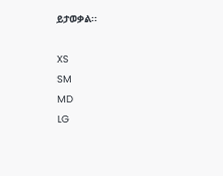ይታወቃል፡፡

XS
SM
MD
LG